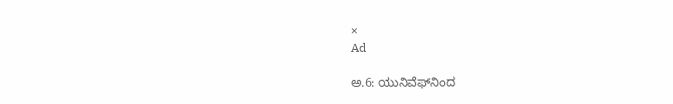×
Ad

ಅ.6: ಯುನಿವೆಫ್‌ನಿಂದ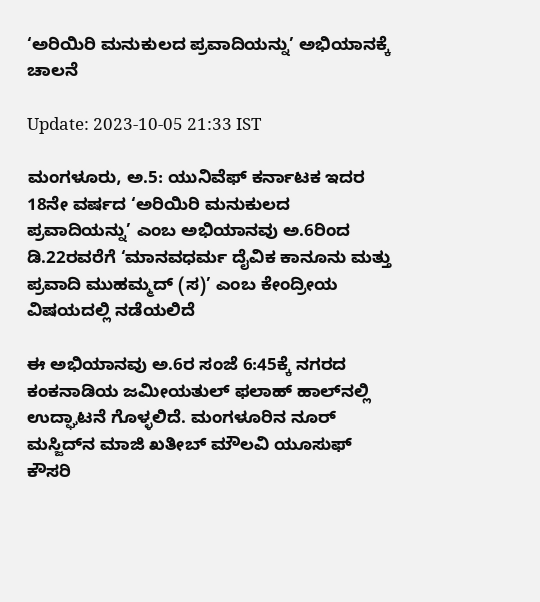‘ಅರಿಯಿರಿ ಮನುಕುಲದ ಪ್ರವಾದಿಯನ್ನು’ ಅಭಿಯಾನಕ್ಕೆ ಚಾಲನೆ

Update: 2023-10-05 21:33 IST

ಮಂಗಳೂರು, ಅ.5: ಯುನಿವೆಫ್ ಕರ್ನಾಟಕ ಇದರ 18ನೇ ವರ್ಷದ ‘ಅರಿಯಿರಿ ಮನುಕುಲದ ಪ್ರವಾದಿಯನ್ನು’ ಎಂಬ ಅಭಿಯಾನವು ಅ.6ರಿಂದ ಡಿ.22ರವರೆಗೆ ‘ಮಾನವಧರ್ಮ ದೈವಿಕ ಕಾನೂನು ಮತ್ತು ಪ್ರವಾದಿ ಮುಹಮ್ಮದ್ (ಸ)’ ಎಂಬ ಕೇಂದ್ರೀಯ ವಿಷಯದಲ್ಲಿ ನಡೆಯಲಿದೆ

ಈ ಅಭಿಯಾನವು ಅ.6ರ ಸಂಜೆ 6:45ಕ್ಕೆ ನಗರದ ಕಂಕನಾಡಿಯ ಜಮೀಯತುಲ್ ಫಲಾಹ್ ಹಾಲ್‌ನಲ್ಲಿ ಉದ್ಘಾಟನೆ ಗೊಳ್ಳಲಿದೆ. ಮಂಗಳೂರಿನ ನೂರ್ ಮಸ್ಜಿದ್‌ನ ಮಾಜಿ ಖತೀಬ್ ಮೌಲವಿ ಯೂಸುಫ್ ಕೌಸರಿ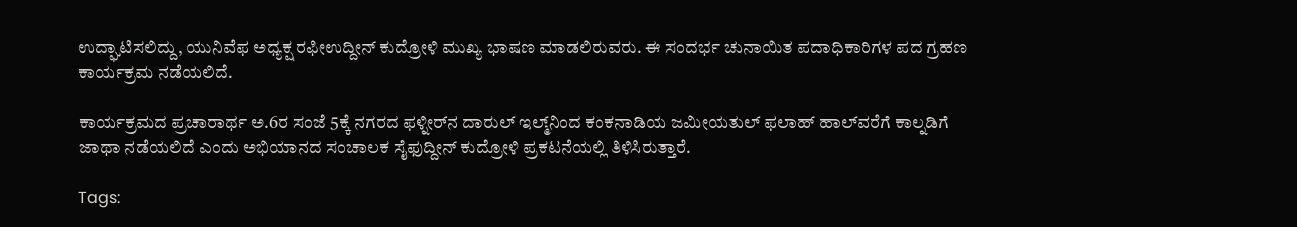ಉದ್ಘಾಟಿಸಲಿದ್ದು, ಯುನಿವೆಫ ಅಧ್ಯಕ್ಷ ರಫೀಉದ್ದೀನ್ ಕುದ್ರೋಳಿ ಮುಖ್ಯ ಭಾಷಣ ಮಾಡಲಿರುವರು. ಈ ಸಂದರ್ಭ ಚುನಾಯಿತ ಪದಾಧಿಕಾರಿಗಳ ಪದ ಗ್ರಹಣ ಕಾರ್ಯಕ್ರಮ ನಡೆಯಲಿದೆ.

ಕಾರ್ಯಕ್ರಮದ ಪ್ರಚಾರಾರ್ಥ ಅ.6ರ ಸಂಜೆ 5ಕ್ಕೆ ನಗರದ ಫಳ್ನೀರ್‌ನ ದಾರುಲ್ ಇಲ್ಮ್‌ನಿಂದ ಕಂಕನಾಡಿಯ ಜಮೀಯತುಲ್ ಫಲಾಹ್ ಹಾಲ್‌ವರೆಗೆ ಕಾಲ್ನಡಿಗೆ ಜಾಥಾ ನಡೆಯಲಿದೆ ಎಂದು ಅಭಿಯಾನದ ಸಂಚಾಲಕ ಸೈಫುದ್ದೀನ್ ಕುದ್ರೋಳಿ ಪ್ರಕಟನೆಯಲ್ಲಿ ತಿಳಿಸಿರುತ್ತಾರೆ.

Tags: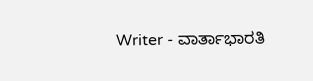Writer - ವಾರ್ತಾಭಾರತಿ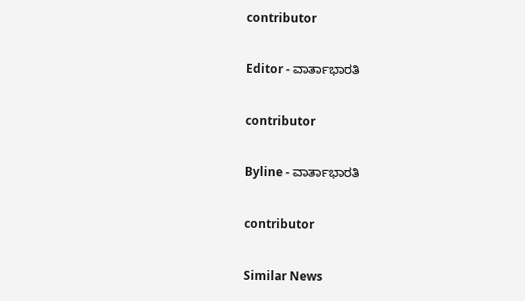contributor

Editor - ವಾರ್ತಾಭಾರತಿ

contributor

Byline - ವಾರ್ತಾಭಾರತಿ

contributor

Similar News